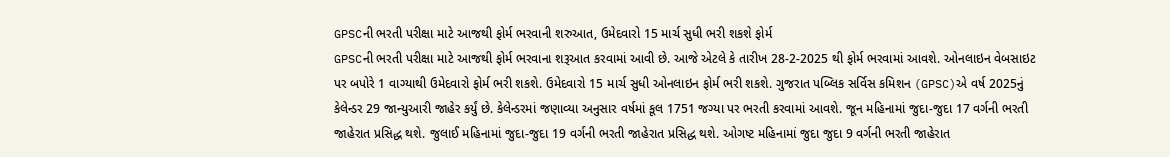GPSCની ભરતી પરીક્ષા માટે આજથી ફોર્મ ભરવાની શરુઆત, ઉમેદવારો 15 માર્ચ સુધી ભરી શકશે ફોર્મ
GPSCની ભરતી પરીક્ષા માટે આજથી ફોર્મ ભરવાના શરૂઆત કરવામાં આવી છે. આજે એટલે કે તારીખ 28-2-2025 થી ફોર્મ ભરવામાં આવશે. ઓનલાઇન વેબસાઇટ પર બપોરે 1 વાગ્યાથી ઉમેદવારો ફોર્મ ભરી શકશે. ઉમેદવારો 15 માર્ચ સુધી ઓનલાઇન ફોર્મ ભરી શકશે. ગુજરાત પબ્લિક સર્વિસ કમિશન (GPSC)એ વર્ષ 2025નું કેલેન્ડર 29 જાન્યુઆરી જાહેર કર્યું છે. કેલેન્ડરમાં જણાવ્યા અનુસાર વર્ષમાં કૂલ 1751 જગ્યા પર ભરતી કરવામાં આવશે. જૂન મહિનામાં જુદા-જુદા 17 વર્ગની ભરતી જાહેરાત પ્રસિદ્ધ થશે. જુલાઈ મહિનામાં જુદા-જુદા 19 વર્ગની ભરતી જાહેરાત પ્રસિદ્ધ થશે. ઓગષ્ટ મહિનામાં જુદા જુદા 9 વર્ગની ભરતી જાહેરાત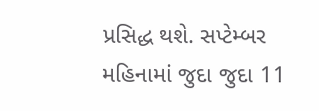પ્રસિદ્ધ થશે. સપ્ટેમ્બર મહિનામાં જુદા જુદા 11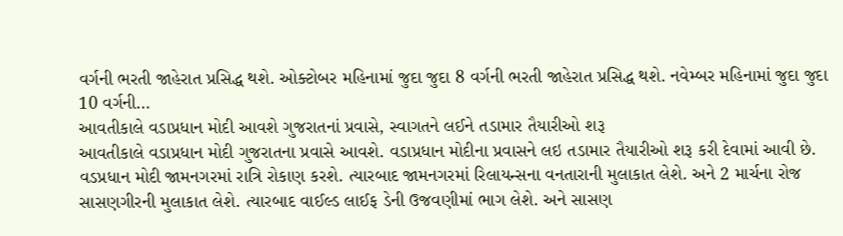વર્ગની ભરતી જાહેરાત પ્રસિદ્ધ થશે. ઓક્ટોબર મહિનામાં જુદા જુદા 8 વર્ગની ભરતી જાહેરાત પ્રસિદ્ધ થશે. નવેમ્બર મહિનામાં જુદા જુદા 10 વર્ગની…
આવતીકાલે વડાપ્રધાન મોદી આવશે ગુજરાતનાં પ્રવાસે, સ્વાગતને લઈને તડામાર તૈયારીઓ શરૂ
આવતીકાલે વડાપ્રધાન મોદી ગુજરાતના પ્રવાસે આવશે. વડાપ્રધાન મોદીના પ્રવાસને લઇ તડામાર તૈયારીઓ શરૂ કરી દેવામાં આવી છે. વડપ્રધાન મોદી જામનગરમાં રાત્રિ રોકાણ કરશે. ત્યારબાદ જામનગરમાં રિલાયન્સના વનતારાની મુલાકાત લેશે. અને 2 માર્ચના રોજ સાસણગીરની મુલાકાત લેશે. ત્યારબાદ વાઈલ્ડ લાઈફ ડેની ઉજવણીમાં ભાગ લેશે. અને સાસણ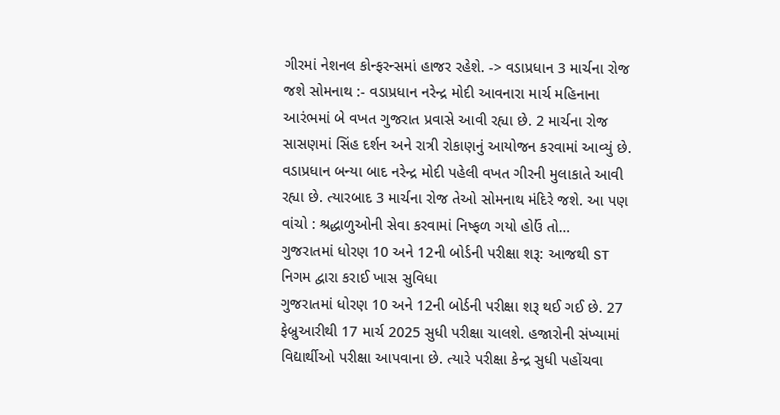ગીરમાં નેશનલ કોન્ફરન્સમાં હાજર રહેશે. -> વડાપ્રધાન 3 માર્ચના રોજ જશે સોમનાથ :- વડાપ્રધાન નરેન્દ્ર મોદી આવનારા માર્ચ મહિનાના આરંભમાં બે વખત ગુજરાત પ્રવાસે આવી રહ્યા છે. 2 માર્ચના રોજ સાસણમાં સિંહ દર્શન અને રાત્રી રોકાણનું આયોજન કરવામાં આવ્યું છે. વડાપ્રધાન બન્યા બાદ નરેન્દ્ર મોદી પહેલી વખત ગીરની મુલાકાતે આવી રહ્યા છે. ત્યારબાદ 3 માર્ચના રોજ તેઓ સોમનાથ મંદિરે જશે. આ પણ વાંચો : શ્રદ્ધાળુઓની સેવા કરવામાં નિષ્ફળ ગયો હોઉં તો…
ગુજરાતમાં ધોરણ 10 અને 12ની બોર્ડની પરીક્ષા શરૂ: આજથી ST નિગમ દ્વારા કરાઈ ખાસ સુવિધા
ગુજરાતમાં ધોરણ 10 અને 12ની બોર્ડની પરીક્ષા શરૂ થઈ ગઈ છે. 27 ફેબ્રુઆરીથી 17 માર્ચ 2025 સુધી પરીક્ષા ચાલશે. હજારોની સંખ્યામાં વિદ્યાર્થીઓ પરીક્ષા આપવાના છે. ત્યારે પરીક્ષા કેન્દ્ર સુધી પહોંચવા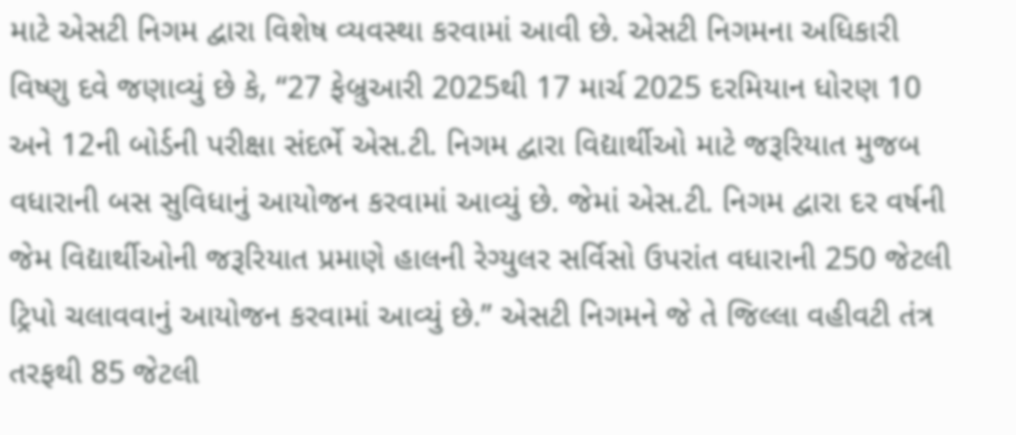માટે એસટી નિગમ દ્વારા વિશેષ વ્યવસ્થા કરવામાં આવી છે. એસટી નિગમના અધિકારી વિષ્ણુ દવે જણાવ્યું છે કે, “27 ફેબ્રુઆરી 2025થી 17 માર્ચ 2025 દરમિયાન ધોરણ 10 અને 12ની બોર્ડની પરીક્ષા સંદર્ભે એસ.ટી. નિગમ દ્વારા વિદ્યાર્થીઓ માટે જરૂરિયાત મુજબ વધારાની બસ સુવિધાનું આયોજન કરવામાં આવ્યું છે. જેમાં એસ.ટી. નિગમ દ્વારા દર વર્ષની જેમ વિદ્યાર્થીઓની જરૂરિયાત પ્રમાણે હાલની રેગ્યુલર સર્વિસો ઉપરાંત વધારાની 250 જેટલી ટ્રિપો ચલાવવાનું આયોજન કરવામાં આવ્યું છે.” એસટી નિગમને જે તે જિલ્લા વહીવટી તંત્ર તરફથી 85 જેટલી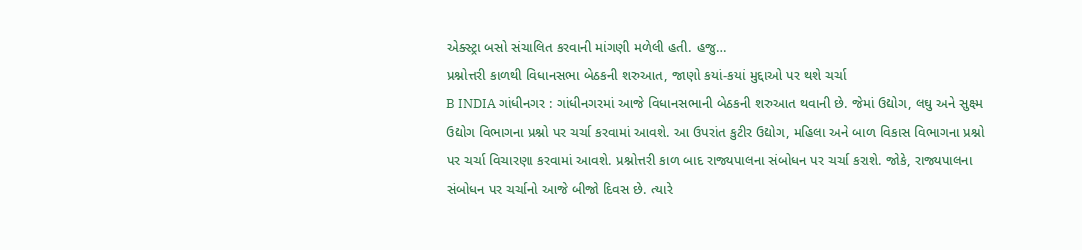એક્સ્ટ્રા બસો સંચાલિત કરવાની માંગણી મળેલી હતી. હજુ…
પ્રશ્નોત્તરી કાળથી વિધાનસભા બેઠકની શરુઆત, જાણો કયાં-કયાં મુદ્દાઓ પર થશે ચર્ચા
B INDIA ગાંધીનગર : ગાંધીનગરમાં આજે વિધાનસભાની બેઠકની શરુઆત થવાની છે. જેમાં ઉદ્યોગ, લઘુ અને સુક્ષ્મ ઉદ્યોગ વિભાગના પ્રશ્નો પર ચર્ચા કરવામાં આવશે. આ ઉપરાંત કુટીર ઉદ્યોગ, મહિલા અને બાળ વિકાસ વિભાગના પ્રશ્નો પર ચર્ચા વિચારણા કરવામાં આવશે. પ્રશ્નોત્તરી કાળ બાદ રાજ્યપાલના સંબોધન પર ચર્ચા કરાશે. જોકે, રાજ્યપાલના સંબોધન પર ચર્ચાનો આજે બીજો દિવસ છે. ત્યારે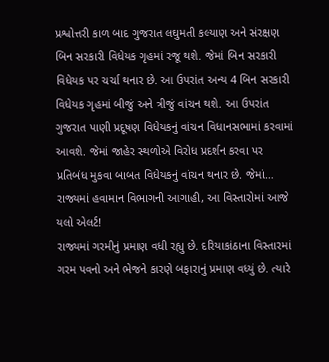પ્રશ્વોત્તરી કાળ બાદ ગુજરાત લઘુમતી કલ્યાણ અને સંરક્ષણ બિન સરકારી વિધેયક ગૃહમાં રજૂ થશે. જેમાં બિન સરકારી વિધેયક પર ચર્ચા થનાર છે. આ ઉપરાંત અન્ય 4 બિન સરકારી વિધેયક ગૃહમાં બીજું અને ત્રીજું વાંચન થશે. આ ઉપરાંત ગુજરાત પાણી પ્રદૂષણ વિધેયકનું વાંચન વિધાનસભામાં કરવામાં આવશે. જેમાં જાહેર સ્થળોએ વિરોધ પ્રદર્શન કરવા પર પ્રતિબંધ મુકવા બાબત વિધેયકનું વાંચન થનાર છે. જેમાં…
રાજ્યમાં હવામાન વિભાગની આગાહી, આ વિસ્તારોમાં આજે યલો એલર્ટ!
રાજ્યમાં ગરમીનું પ્રમાણ વધી રહ્યુ છે. દરિયાકાંઠાના વિસ્તારમાં ગરમ પવનો અને ભેજને કારણે બફારાનું પ્રમાણ વધ્યું છે. ત્યારે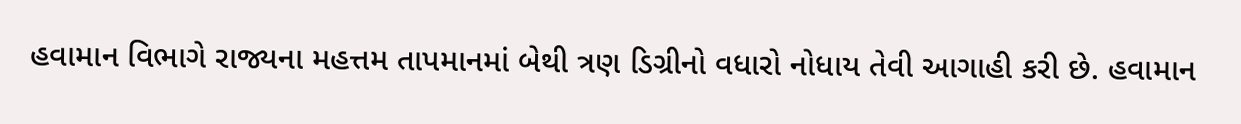હવામાન વિભાગે રાજ્યના મહત્તમ તાપમાનમાં બેથી ત્રણ ડિગ્રીનો વધારો નોધાય તેવી આગાહી કરી છે. હવામાન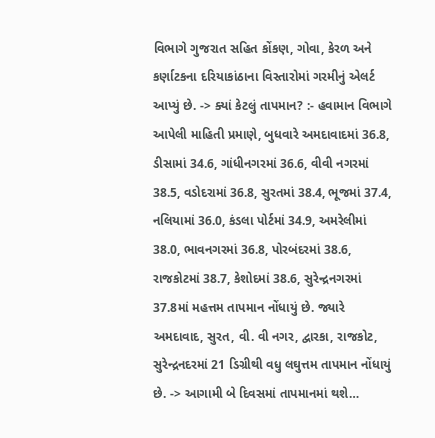વિભાગે ગુજરાત સહિત કોંકણ, ગોવા, કેરળ અને કર્ણાટકના દરિયાકાંઠાના વિસ્તારોમાં ગરમીનું એલર્ટ આપ્યું છે. -> ક્યાં કેટલું તાપમાન? :- હવામાન વિભાગે આપેલી માહિતી પ્રમાણે, બુધવારે અમદાવાદમાં 36.8, ડીસામાં 34.6, ગાંધીનગરમાં 36.6, વીવી નગરમાં 38.5, વડોદરામાં 36.8, સુરતમાં 38.4, ભૂજમાં 37.4, નલિયામાં 36.0, કંડલા પોર્ટમાં 34.9, અમરેલીમાં 38.0, ભાવનગરમાં 36.8, પોરબંદરમાં 38.6, રાજકોટમાં 38.7, કેશોદમાં 38.6, સુરેન્દ્રનગરમાં 37.8માં મહત્તમ તાપમાન નોંધાયું છે. જ્યારે અમદાવાદ, સુરત, વી. વી નગર, દ્વારકા, રાજકોટ, સુરેન્દ્રનદરમાં 21 ડિગ્રીથી વધુ લઘુત્તમ તાપમાન નોંધાયું છે. -> આગામી બે દિવસમાં તાપમાનમાં થશે…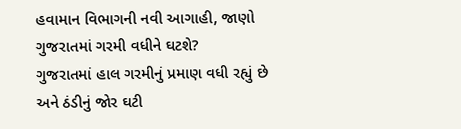હવામાન વિભાગની નવી આગાહી, જાણો ગુજરાતમાં ગરમી વધીને ઘટશે?
ગુજરાતમાં હાલ ગરમીનું પ્રમાણ વધી રહ્યું છે અને ઠંડીનું જોર ઘટી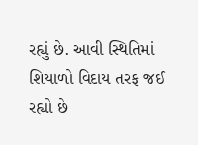રહ્યું છે. આવી સ્થિતિમાં શિયાળો વિદાય તરફ જઈ રહ્યો છે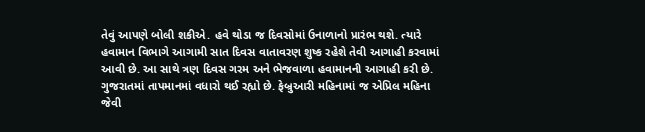તેવું આપણે બોલી શકીએ. હવે થોડા જ દિવસોમાં ઉનાળાનો પ્રારંભ થશે. ત્યારે હવામાન વિભાગે આગામી સાત દિવસ વાતાવરણ શુષ્ક રહેશે તેવી આગાહી કરવામાં આવી છે. આ સાથે ત્રણ દિવસ ગરમ અને ભેજવાળા હવામાનની આગાહી કરી છે. ગુજરાતમાં તાપમાનમાં વધારો થઈ રહ્યો છે. ફેબ્રુઆરી મહિનામાં જ એપ્રિલ મહિના જેવી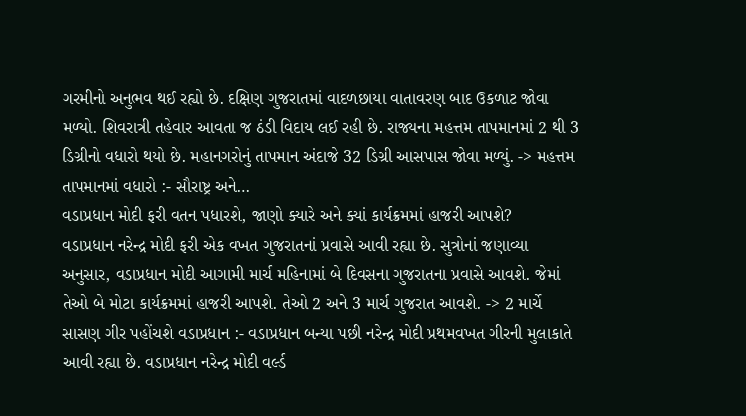ગરમીનો અનુભવ થઈ રહ્યો છે. દક્ષિણ ગુજરાતમાં વાદળછાયા વાતાવરણ બાદ ઉકળાટ જોવા મળ્યો. શિવરાત્રી તહેવાર આવતા જ ઠંડી વિદાય લઈ રહી છે. રાજ્યના મહત્તમ તાપમાનમાં 2 થી 3 ડિગ્રીનો વધારો થયો છે. મહાનગરોનું તાપમાન અંદાજે 32 ડિગ્રી આસપાસ જોવા મળ્યું. -> મહત્તમ તાપમાનમાં વધારો :- સૌરાષ્ટ્ર અને…
વડાપ્રધાન મોદી ફરી વતન પધારશે, જાણો ક્યારે અને ક્યાં કાર્યક્રમમાં હાજરી આપશે?
વડાપ્રધાન નરેન્દ્ર મોદી ફરી એક વખત ગુજરાતનાં પ્રવાસે આવી રહ્યા છે. સુત્રોનાં જણાવ્યા અનુસાર, વડાપ્રધાન મોદી આગામી માર્ચ મહિનામાં બે દિવસના ગુજરાતના પ્રવાસે આવશે. જેમાં તેઓ બે મોટા કાર્યક્રમમાં હાજરી આપશે. તેઓ 2 અને 3 માર્ચ ગુજરાત આવશે. -> 2 માર્ચે સાસણ ગીર પહોંચશે વડાપ્રધાન :- વડાપ્રધાન બન્યા પછી નરેન્દ્ર મોદી પ્રથમવખત ગીરની મુલાકાતે આવી રહ્યા છે. વડાપ્રધાન નરેન્દ્ર મોદી વર્લ્ડ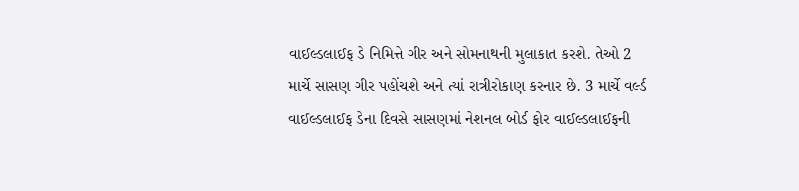વાઈલ્ડલાઈફ ડે નિમિત્તે ગીર અને સોમનાથની મુલાકાત કરશે. તેઓ 2 માર્ચે સાસણ ગીર પહોંચશે અને ત્યાં રાત્રીરોકાણ કરનાર છે. 3 માર્ચે વર્લ્ડ વાઈલ્ડલાઈફ ડેના દિવસે સાસણમાં નેશનલ બોર્ડ ફોર વાઈલ્ડલાઈફની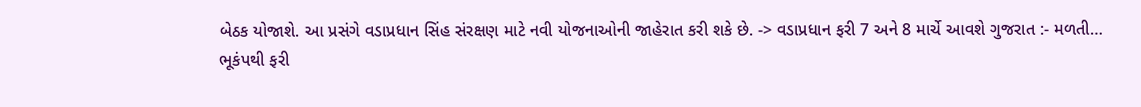બેઠક યોજાશે. આ પ્રસંગે વડાપ્રધાન સિંહ સંરક્ષણ માટે નવી યોજનાઓની જાહેરાત કરી શકે છે. -> વડાપ્રધાન ફરી 7 અને 8 માર્ચે આવશે ગુજરાત :- મળતી…
ભૂકંપથી ફરી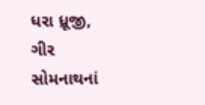ધરા ધ્રૂજી, ગીર સોમનાથનાં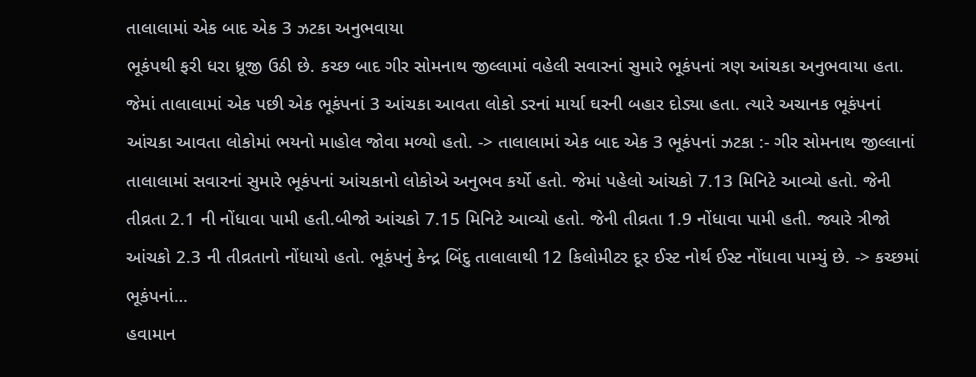તાલાલામાં એક બાદ એક 3 ઝટકા અનુભવાયા
ભૂકંપથી ફરી ધરા ધ્રૂજી ઉઠી છે. કચ્છ બાદ ગીર સોમનાથ જીલ્લામાં વહેલી સવારનાં સુમારે ભૂકંપનાં ત્રણ આંચકા અનુભવાયા હતા. જેમાં તાલાલામાં એક પછી એક ભૂકંપનાં 3 આંચકા આવતા લોકો ડરનાં માર્યા ઘરની બહાર દોડ્યા હતા. ત્યારે અચાનક ભૂકંપનાં આંચકા આવતા લોકોમાં ભયનો માહોલ જોવા મળ્યો હતો. -> તાલાલામાં એક બાદ એક 3 ભૂકંપનાં ઝટકા :- ગીર સોમનાથ જીલ્લાનાં તાલાલામાં સવારનાં સુમારે ભૂકંપનાં આંચકાનો લોકોએ અનુભવ કર્યો હતો. જેમાં પહેલો આંચકો 7.13 મિનિટે આવ્યો હતો. જેની તીવ્રતા 2.1 ની નોંધાવા પામી હતી.બીજો આંચકો 7.15 મિનિટે આવ્યો હતો. જેની તીવ્રતા 1.9 નોંધાવા પામી હતી. જ્યારે ત્રીજો આંચકો 2.3 ની તીવ્રતાનો નોંધાયો હતો. ભૂકંપનું કેન્દ્ર બિંદુ તાલાલાથી 12 કિલોમીટર દૂર ઈસ્ટ નોર્થ ઈસ્ટ નોંધાવા પામ્યું છે. -> કચ્છમાં ભૂકંપનાં…
હવામાન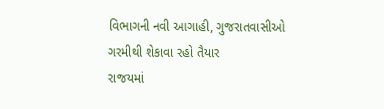વિભાગની નવી આગાહી, ગુજરાતવાસીઓ ગરમીથી શેકાવા રહો તૈયાર
રાજયમાં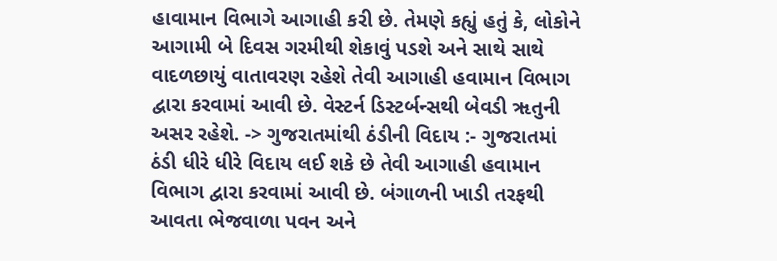હાવામાન વિભાગે આગાહી કરી છે. તેમણે કહ્યું હતું કે, લોકોને આગામી બે દિવસ ગરમીથી શેકાવું પડશે અને સાથે સાથે વાદળછાયું વાતાવરણ રહેશે તેવી આગાહી હવામાન વિભાગ દ્વારા કરવામાં આવી છે. વેસ્ટર્ન ડિસ્ટર્બન્સથી બેવડી ૠતુની અસર રહેશે. -> ગુજરાતમાંથી ઠંડીની વિદાય :- ગુજરાતમાં ઠંડી ધીરે ધીરે વિદાય લઈ શકે છે તેવી આગાહી હવામાન વિભાગ દ્વારા કરવામાં આવી છે. બંગાળની ખાડી તરફથી આવતા ભેજવાળા પવન અને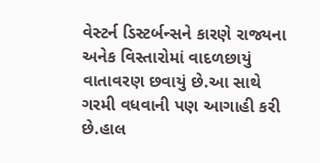વેસ્ટર્ન ડિસ્ટર્બન્સને કારણે રાજ્યના અનેક વિસ્તારોમાં વાદળછાયું વાતાવરણ છવાયું છે.આ સાથે ગરમી વધવાની પણ આગાહી કરી છે.હાલ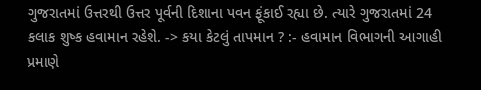ગુજરાતમાં ઉત્તરથી ઉત્તર પૂર્વની દિશાના પવન ફૂંકાઈ રહ્યા છે. ત્યારે ગુજરાતમાં 24 કલાક શુષ્ક હવામાન રહેશે. -> કયા કેટલું તાપમાન ? :- હવામાન વિભાગની આગાહી પ્રમાણે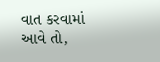વાત કરવામાં આવે તો,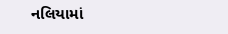નલિયામાં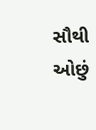સૌથી ઓછું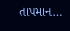તાપમાન…